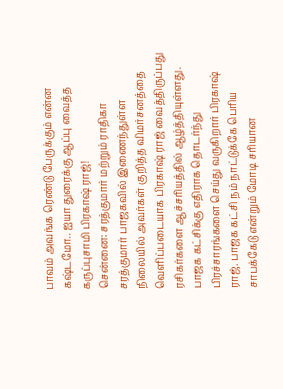பாவம் அவங்க ரெண்டு பேருக்கும் என்ன கஷ்டமோ.. ஐயா துரைக்கு ஆப்பு வைத்த கருப்புசாமி பிரகாஷ் ராஜ்!
சென்னை: சரத்குமார் மற்றும் ராதிகா சரத்குமார் பாஜகவில் இணைந்துள்ள நிலையில் அவர்கள் குறித்த விமர்சனத்தை வெளிப்படையாக பிரகாஷ் ராஜ் வைத்திருப்பது ரசிகர்களை ஆச்சரியத்தில் ஆழ்த்தியுள்ளது.
பாஜக கட்சிக்கு எதிராக தொடர்ந்து பிரச்சாரங்களை செய்து வருகிறார் பிரகாஷ் ராஜ். பாஜக கட்சி நம் நாட்டுக்கே பெரிய சாபக்கேடு என்றும் மோடி சரியான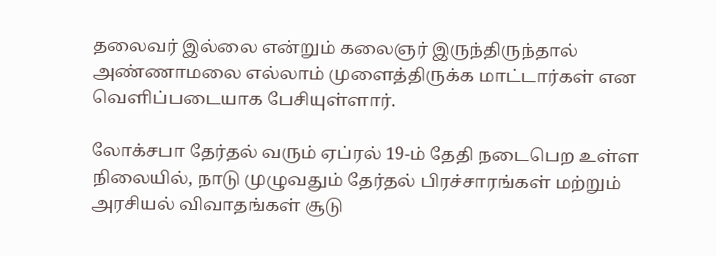தலைவர் இல்லை என்றும் கலைஞர் இருந்திருந்தால் அண்ணாமலை எல்லாம் முளைத்திருக்க மாட்டார்கள் என வெளிப்படையாக பேசியுள்ளார்.

லோக்சபா தேர்தல் வரும் ஏப்ரல் 19-ம் தேதி நடைபெற உள்ள நிலையில், நாடு முழுவதும் தேர்தல் பிரச்சாரங்கள் மற்றும் அரசியல் விவாதங்கள் சூடு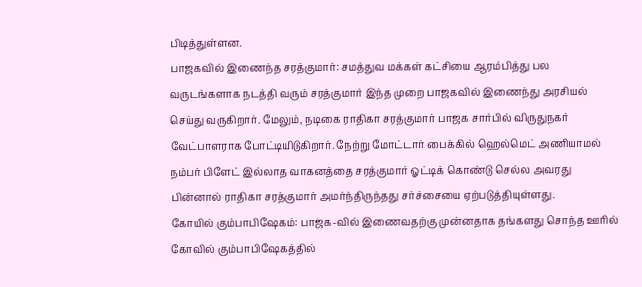பிடித்துள்ளன.
பாஜகவில் இணைந்த சரத்குமார்: சமத்துவ மக்கள் கட்சியை ஆரம்பித்து பல வருடங்களாக நடத்தி வரும் சரத்குமார் இந்த முறை பாஜகவில் இணைந்து அரசியல் செய்து வருகிறார். மேலும், நடிகை ராதிகா சரத்குமார் பாஜக சார்பில் விருதுநகர் வேட்பாளராக போட்டியிடுகிறார். நேற்று மோட்டார் பைக்கில் ஹெல்மெட் அணியாமல் நம்பர் பிளேட் இல்லாத வாகனத்தை சரத்குமார் ஓட்டிக் கொண்டு செல்ல அவரது பின்னால் ராதிகா சரத்குமார் அமர்ந்திருந்தது சர்ச்சையை ஏற்படுத்தியுள்ளது.
கோயில் கும்பாபிஷேகம்: பாஜக-வில் இணைவதற்கு முன்னதாக தங்களது சொந்த ஊரில் கோவில் கும்பாபிஷேகத்தில்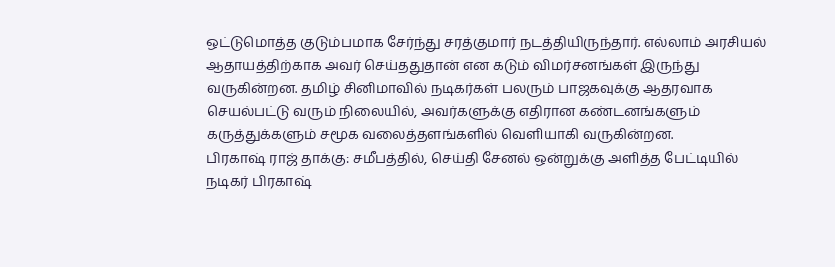ஒட்டுமொத்த குடும்பமாக சேர்ந்து சரத்குமார் நடத்தியிருந்தார். எல்லாம் அரசியல் ஆதாயத்திற்காக அவர் செய்ததுதான் என கடும் விமர்சனங்கள் இருந்து வருகின்றன. தமிழ் சினிமாவில் நடிகர்கள் பலரும் பாஜகவுக்கு ஆதரவாக செயல்பட்டு வரும் நிலையில், அவர்களுக்கு எதிரான கண்டனங்களும் கருத்துக்களும் சமூக வலைத்தளங்களில் வெளியாகி வருகின்றன.
பிரகாஷ் ராஜ் தாக்கு: சமீபத்தில், செய்தி சேனல் ஒன்றுக்கு அளித்த பேட்டியில் நடிகர் பிரகாஷ்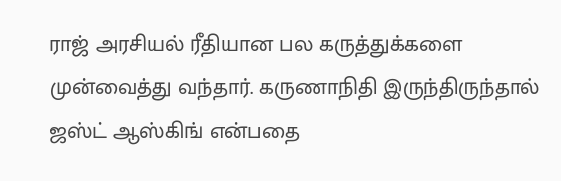ராஜ் அரசியல் ரீதியான பல கருத்துக்களை முன்வைத்து வந்தார். கருணாநிதி இருந்திருந்தால் ஜஸ்ட் ஆஸ்கிங் என்பதை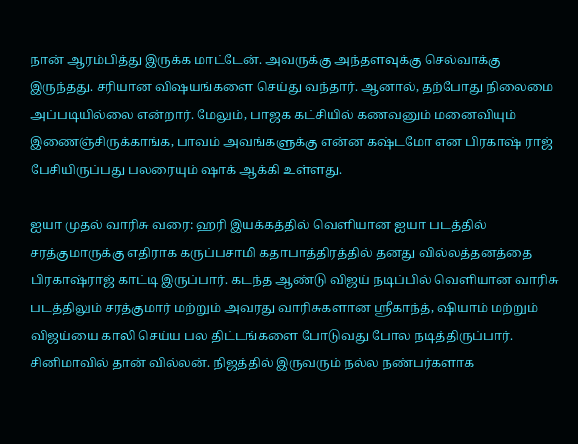நான் ஆரம்பித்து இருக்க மாட்டேன். அவருக்கு அந்தளவுக்கு செல்வாக்கு இருந்தது. சரியான விஷயங்களை செய்து வந்தார். ஆனால், தற்போது நிலைமை அப்படியில்லை என்றார். மேலும், பாஜக கட்சியில் கணவனும் மனைவியும் இணைஞ்சிருக்காங்க, பாவம் அவங்களுக்கு என்ன கஷ்டமோ என பிரகாஷ் ராஜ் பேசியிருப்பது பலரையும் ஷாக் ஆக்கி உள்ளது.

ஐயா முதல் வாரிசு வரை: ஹரி இயக்கத்தில் வெளியான ஐயா படத்தில் சரத்குமாருக்கு எதிராக கருப்பசாமி கதாபாத்திரத்தில் தனது வில்லத்தனத்தை பிரகாஷ்ராஜ் காட்டி இருப்பார். கடந்த ஆண்டு விஜய் நடிப்பில் வெளியான வாரிசு படத்திலும் சரத்குமார் மற்றும் அவரது வாரிசுகளான ஸ்ரீகாந்த், ஷியாம் மற்றும் விஜய்யை காலி செய்ய பல திட்டங்களை போடுவது போல நடித்திருப்பார். சினிமாவில் தான் வில்லன். நிஜத்தில் இருவரும் நல்ல நண்பர்களாக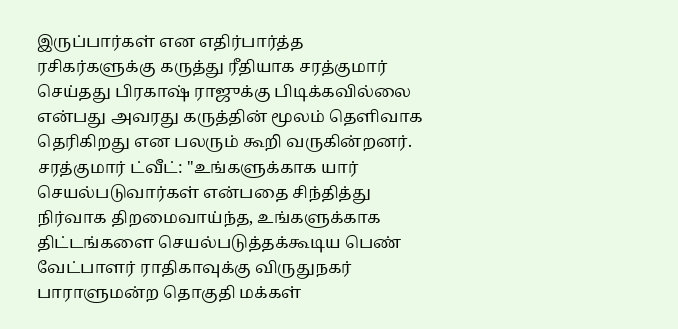இருப்பார்கள் என எதிர்பார்த்த ரசிகர்களுக்கு கருத்து ரீதியாக சரத்குமார் செய்தது பிரகாஷ் ராஜுக்கு பிடிக்கவில்லை என்பது அவரது கருத்தின் மூலம் தெளிவாக தெரிகிறது என பலரும் கூறி வருகின்றனர்.
சரத்குமார் ட்வீட்: "உங்களுக்காக யார் செயல்படுவார்கள் என்பதை சிந்தித்து நிர்வாக திறமைவாய்ந்த, உங்களுக்காக திட்டங்களை செயல்படுத்தக்கூடிய பெண் வேட்பாளர் ராதிகாவுக்கு விருதுநகர் பாராளுமன்ற தொகுதி மக்கள்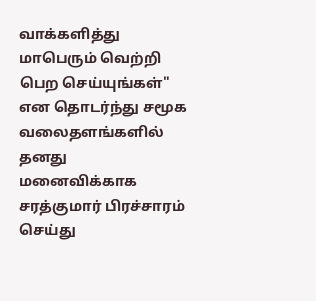வாக்களித்து மாபெரும் வெற்றி பெற செய்யுங்கள்" என தொடர்ந்து சமூக வலைதளங்களில் தனது மனைவிக்காக சரத்குமார் பிரச்சாரம் செய்து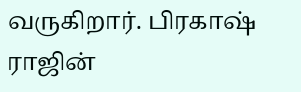வருகிறார். பிரகாஷ் ராஜின்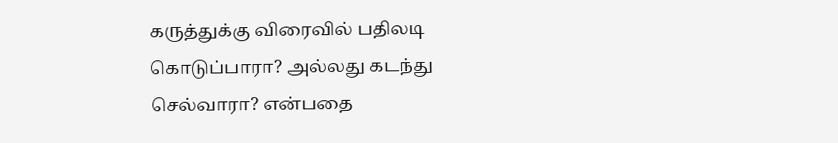கருத்துக்கு விரைவில் பதிலடி கொடுப்பாரா? அல்லது கடந்து செல்வாரா? என்பதை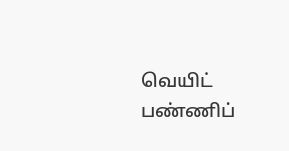வெயிட் பண்ணிப்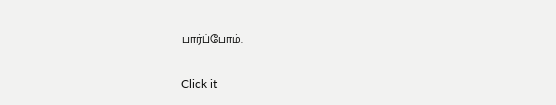பார்ப்போம்.


Click it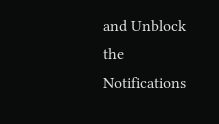and Unblock the Notifications